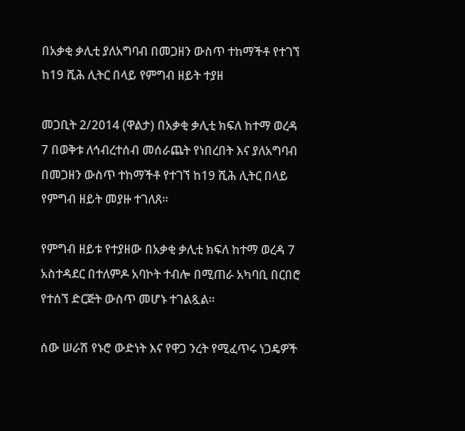በአቃቂ ቃሊቲ ያለአግባብ በመጋዘን ውስጥ ተከማችቶ የተገኘ ከ19 ሺሕ ሊትር በላይ የምግብ ዘይት ተያዘ

መጋቢት 2/2014 (ዋልታ) በአቃቂ ቃሊቲ ክፍለ ከተማ ወረዳ 7 በወቅቱ ለኅብረተሰብ መሰራጨት የነበረበት እና ያለአግባብ በመጋዘን ውስጥ ተከማችቶ የተገኘ ከ19 ሺሕ ሊትር በላይ የምግብ ዘይት መያዙ ተገለጸ።

የምግብ ዘይቱ የተያዘው በአቃቂ ቃሊቲ ክፍለ ከተማ ወረዳ 7 አስተዳደር በተለምዶ አባኮት ተብሎ በሚጠራ አካባቢ በርበሮ የተሰኘ ድርጅት ውስጥ መሆኑ ተገልጿል።

ሰው ሠራሽ የኑሮ ውድነት እና የዋጋ ንረት የሚፈጥሩ ነጋዴዎች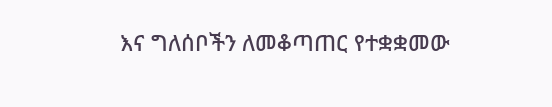እና ግለሰቦችን ለመቆጣጠር የተቋቋመው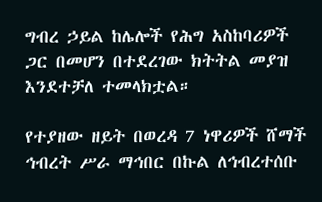ግብረ ኃይል ከሌሎች የሕግ አስከባሪዎች ጋር በመሆን በተደረገው ክትትል መያዝ እንደተቻለ ተመላክቷል።

የተያዘው ዘይት በወረዳ 7 ነዋሪዎች ሸማች ኅብረት ሥራ ማኅበር በኩል ለኅብረተሰቡ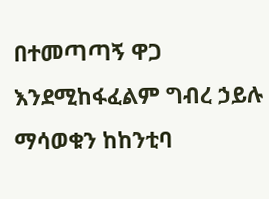በተመጣጣኝ ዋጋ እንደሚከፋፈልም ግብረ ኃይሉ ማሳወቁን ከከንቲባ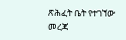ጽሕፈት ቤት የተገኘው መረጃ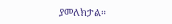ያመለክታል።